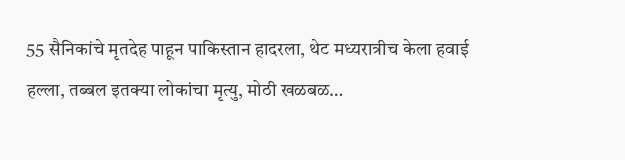55 सैनिकांचे मृतदेह पाहून पाकिस्तान हादरला, थेट मध्यरात्रीच केला हवाई हल्ला, तब्बल इतक्या लोकांचा मृत्यु, मोठी खळबळ…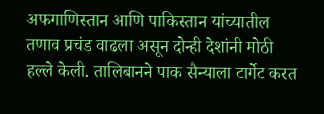अफगाणिस्तान आणि पाकिस्तान यांच्यातील तणाव प्रचंड वाढला असून दोन्ही देशांनी मोठी हल्ले केली. तालिबानने पाक सैन्याला टार्गेट करत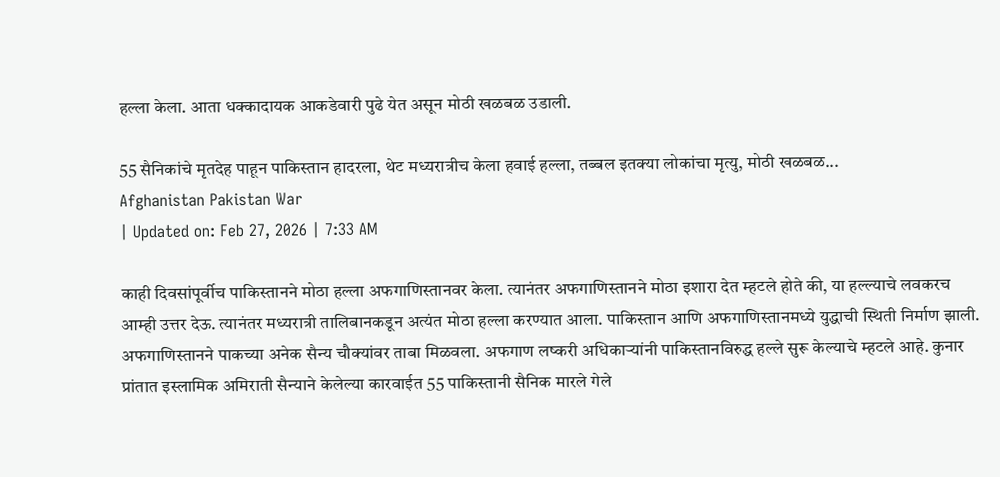हल्ला केला. आता धक्कादायक आकडेवारी पुढे येत असून मोठी खळबळ उडाली.

55 सैनिकांचे मृतदेह पाहून पाकिस्तान हादरला, थेट मध्यरात्रीच केला हवाई हल्ला, तब्बल इतक्या लोकांचा मृत्यु, मोठी खळबळ...
Afghanistan Pakistan War
| Updated on: Feb 27, 2026 | 7:33 AM

काही दिवसांपूर्वीच पाकिस्तानने मोठा हल्ला अफगाणिस्तानवर केला. त्यानंतर अफगाणिस्तानने मोठा इशारा देत म्हटले होते की, या हल्ल्याचे लवकरच आम्ही उत्तर देऊ. त्यानंतर मध्यरात्री तालिबानकडून अत्यंत मोठा हल्ला करण्यात आला. पाकिस्तान आणि अफगाणिस्तानमध्ये युद्धाची स्थिती निर्माण झाली. अफगाणिस्तानने पाकच्या अनेक सैन्य चौक्यांवर ताबा मिळवला. अफगाण लष्करी अधिकाऱ्यांनी पाकिस्तानविरुद्ध हल्ले सुरू केल्याचे म्हटले आहे. कुनार प्रांतात इस्लामिक अमिराती सैन्याने केलेल्या कारवाईत 55 पाकिस्तानी सैनिक मारले गेले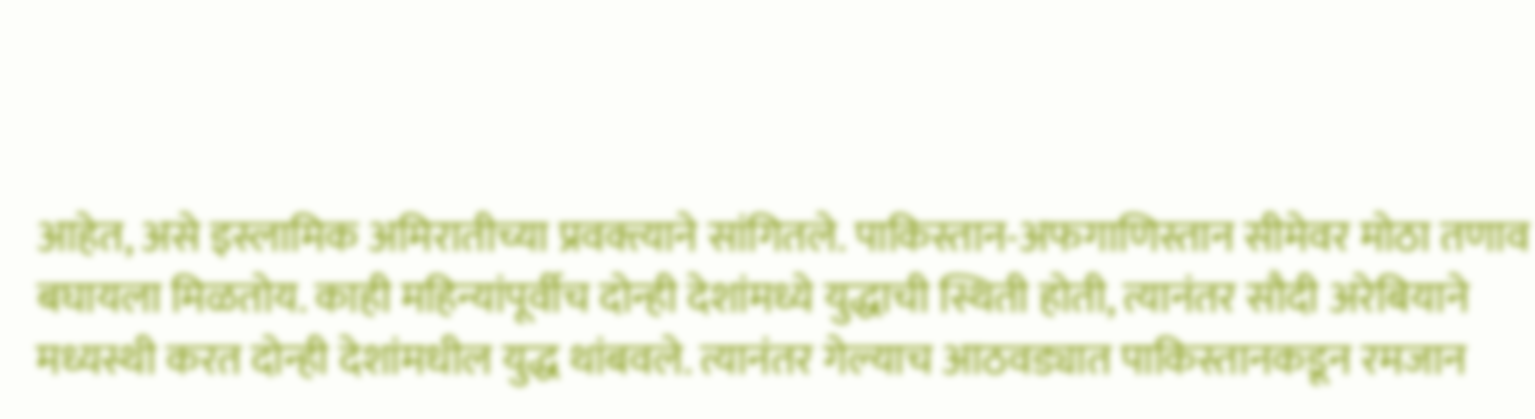आहेत, असे इस्लामिक अमिरातीच्या प्रवक्त्याने सांगितले. पाकिस्तान-अफगाणिस्तान सीमेवर मोठा तणाव बघायला मिळतोय. काही महिन्यांपूर्वीच दोन्ही देशांमध्ये युद्धाची स्थिती होती, त्यानंतर सौदी अरेबियाने मध्यस्थी करत दोन्ही देशांमधील युद्ध थांबवले. त्यानंतर गेल्याच आठवड्यात पाकिस्तानकडून रमजान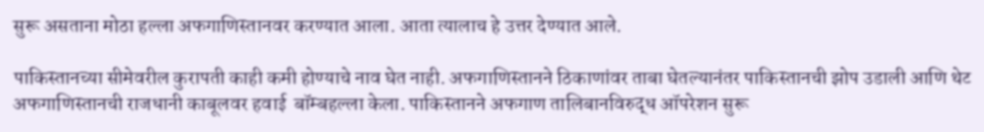सुरू असताना मोठा हल्ला अफगाणिस्तानवर करण्यात आला. आता त्यालाच हे उत्तर देण्यात आले.

पाकिस्तानच्या सीमेवरील कुरापती काही कमी होण्याचे नाव घेत नाही. अफगाणिस्तानने ठिकाणांवर ताबा घेतल्यानंतर पाकिस्तानची झोप उडाली आणि थेट अफगाणिस्तानची राजधानी काबूलवर हवाई  बॉम्बहल्ला केला. पाकिस्तानने अफगाण तालिबानविरुद्ध ऑपरेशन सुरू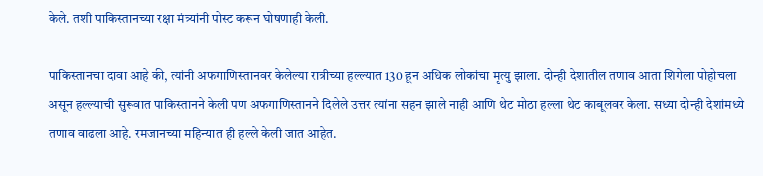केले. तशी पाकिस्तानच्या रक्षा मंत्र्यांनी पोस्ट करून घोषणाही केली.

पाकिस्तानचा दावा आहे की, त्यांनी अफगाणिस्तानवर केलेल्या रात्रीच्या हल्ल्यात 130 हून अधिक लोकांचा मृत्यु झाला. दोन्ही देशातील तणाव आता शिगेला पोहोचला असून हल्ल्याची सुरूवात पाकिस्तानने केली पण अफगाणिस्तानने दिलेले उत्तर त्यांना सहन झाले नाही आणि थेट मोठा हल्ला थेट काबूलवर केला. सध्या दोन्ही देशांमध्ये तणाव वाढला आहे. रमजानच्या महिन्यात ही हल्ले केली जात आहेत.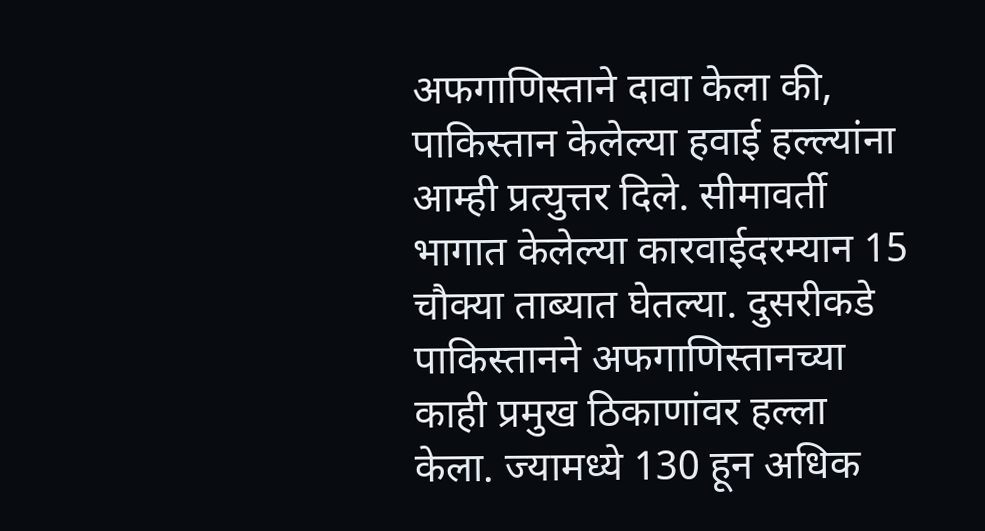अफगाणिस्ताने दावा केला की, पाकिस्तान केलेल्या हवाई हल्ल्यांना आम्ही प्रत्युत्तर दिले. सीमावर्ती भागात केलेल्या कारवाईदरम्यान 15 चौक्या ताब्यात घेतल्या. दुसरीकडे पाकिस्तानने अफगाणिस्तानच्या काही प्रमुख ठिकाणांवर हल्ला केला. ज्यामध्ये 130 हून अधिक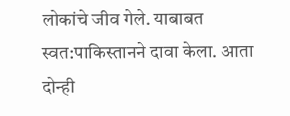लोकांचे जीव गेले. याबाबत स्वत:पाकिस्तानने दावा केला. आता दोन्ही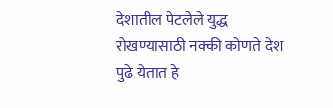देशातील पेटलेले युद्ध रोखण्यासाठी नक्की कोणते देश पुढे येतात हे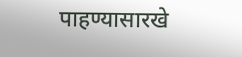पाहण्यासारखे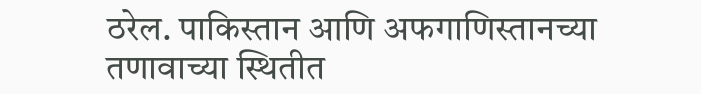ठरेल. पाकिस्तान आणि अफगाणिस्तानच्या तणावाच्या स्थितीत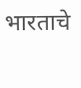भारताचे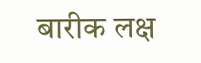बारीक लक्ष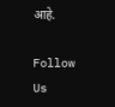आहे.

Follow Us